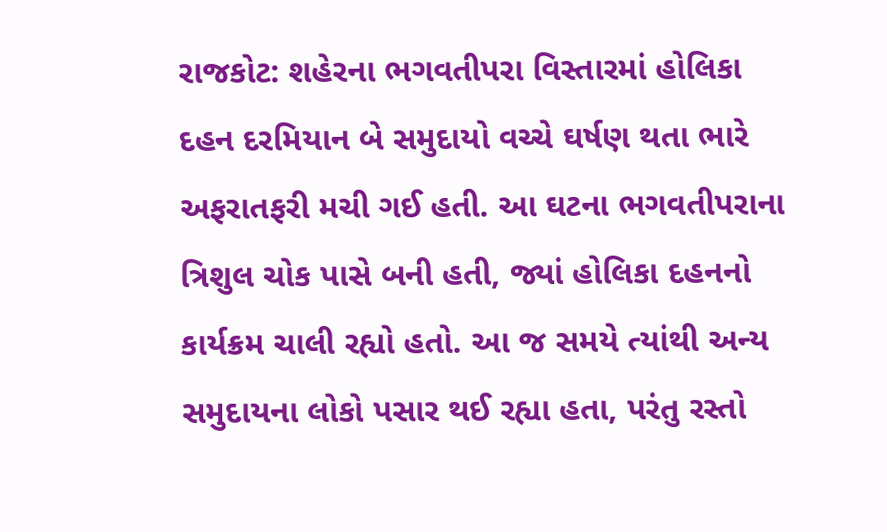રાજકોટ: શહેરના ભગવતીપરા વિસ્તારમાં હોલિકા દહન દરમિયાન બે સમુદાયો વચ્ચે ઘર્ષણ થતા ભારે અફરાતફરી મચી ગઈ હતી. આ ઘટના ભગવતીપરાના ત્રિશુલ ચોક પાસે બની હતી, જ્યાં હોલિકા દહનનો કાર્યક્રમ ચાલી રહ્યો હતો. આ જ સમયે ત્યાંથી અન્ય સમુદાયના લોકો પસાર થઈ રહ્યા હતા, પરંતુ રસ્તો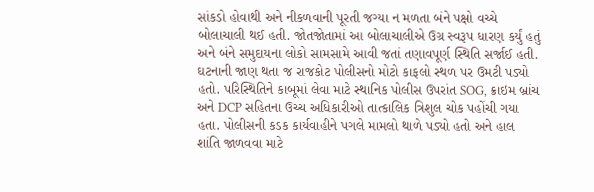સાંકડો હોવાથી અને નીકળવાની પૂરતી જગ્યા ન મળતા બંને પક્ષો વચ્ચે બોલાચાલી થઈ હતી. જોતજોતામાં આ બોલાચાલીએ ઉગ્ર સ્વરૂપ ધારણ કર્યું હતું અને બંને સમુદાયના લોકો સામસામે આવી જતાં તણાવપૂર્ણ સ્થિતિ સર્જાઈ હતી.
ઘટનાની જાણ થતા જ રાજકોટ પોલીસનો મોટો કાફલો સ્થળ પર ઉમટી પડ્યો હતો. પરિસ્થિતિને કાબૂમાં લેવા માટે સ્થાનિક પોલીસ ઉપરાંત SOG, ક્રાઇમ બ્રાંચ અને DCP સહિતના ઉચ્ચ અધિકારીઓ તાત્કાલિક ત્રિશુલ ચોક પહોંચી ગયા હતા. પોલીસની કડક કાર્યવાહીને પગલે મામલો થાળે પડ્યો હતો અને હાલ શાંતિ જાળવવા માટે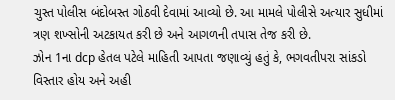ચુસ્ત પોલીસ બંદોબસ્ત ગોઠવી દેવામાં આવ્યો છે. આ મામલે પોલીસે અત્યાર સુધીમાં ત્રણ શખ્સોની અટકાયત કરી છે અને આગળની તપાસ તેજ કરી છે.
ઝોન 1ના dcp હેતલ પટેલે માહિતી આપતા જણાવ્યું હતું કે, ભગવતીપરા સાંકડો વિસ્તાર હોય અને અહી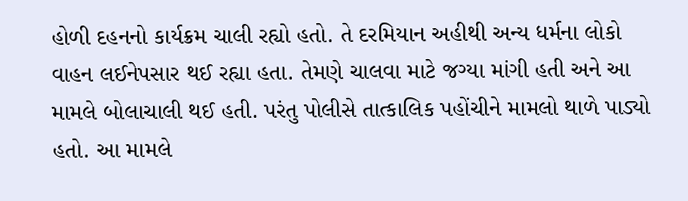હોળી દહનનો કાર્યક્રમ ચાલી રહ્યો હતો. તે દરમિયાન અહીથી અન્ય ધર્મના લોકો વાહન લઈનેપસાર થઈ રહ્યા હતા. તેમણે ચાલવા માટે જગ્યા માંગી હતી અને આ મામલે બોલાચાલી થઈ હતી. પરંતુ પોલીસે તાત્કાલિક પહોંચીને મામલો થાળે પાડ્યો હતો. આ મામલે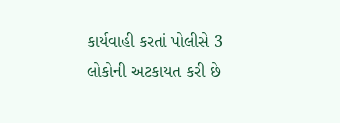કાર્યવાહી કરતાં પોલીસે 3 લોકોની અટકાયત કરી છે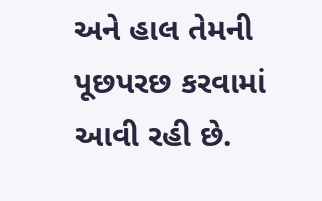અને હાલ તેમની પૂછપરછ કરવામાં આવી રહી છે.